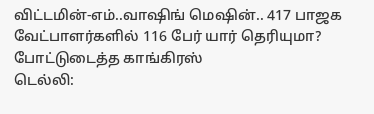விட்டமின்-எம்..வாஷிங் மெஷின்.. 417 பாஜக வேட்பாளர்களில் 116 பேர் யார் தெரியுமா? போட்டுடைத்த காங்கிரஸ்
டெல்லி: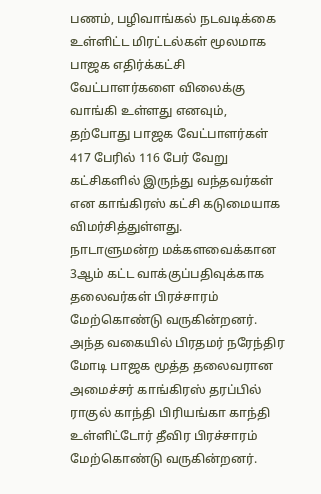பணம், பழிவாங்கல் நடவடிக்கை உள்ளிட்ட மிரட்டல்கள் மூலமாக பாஜக எதிர்க்கட்சி வேட்பாளர்களை விலைக்கு வாங்கி உள்ளது எனவும், தற்போது பாஜக வேட்பாளர்கள் 417 பேரில் 116 பேர் வேறு கட்சிகளில் இருந்து வந்தவர்கள் என காங்கிரஸ் கட்சி கடுமையாக விமர்சித்துள்ளது.
நாடாளுமன்ற மக்களவைக்கான 3ஆம் கட்ட வாக்குப்பதிவுக்காக தலைவர்கள் பிரச்சாரம் மேற்கொண்டு வருகின்றனர். அந்த வகையில் பிரதமர் நரேந்திர மோடி பாஜக மூத்த தலைவரான அமைச்சர் காங்கிரஸ் தரப்பில் ராகுல் காந்தி பிரியங்கா காந்தி உள்ளிட்டோர் தீவிர பிரச்சாரம் மேற்கொண்டு வருகின்றனர்.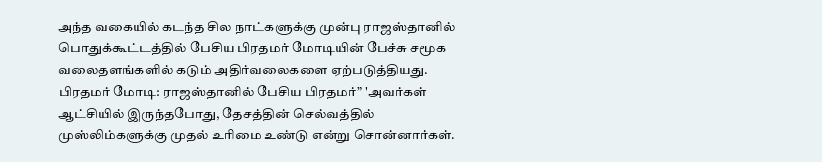அந்த வகையில் கடந்த சில நாட்களுக்கு முன்பு ராஜஸ்தானில் பொதுக்கூட்டத்தில் பேசிய பிரதமர் மோடியின் பேச்சு சமூக வலைதளங்களில் கடும் அதிர்வலைகளை ஏற்படுத்தியது.
பிரதமர் மோடி: ராஜஸ்தானில் பேசிய பிரதமர்” 'அவர்கள் ஆட்சியில் இருந்தபோது, தேசத்தின் செல்வத்தில் முஸ்லிம்களுக்கு முதல் உரிமை உண்டு என்று சொன்னார்கள்.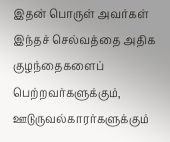இதன் பொருள் அவர்கள் இந்தச் செல்வத்தை அதிக குழந்தைகளைப் பெற்றவர்களுக்கும், ஊடுருவல்காரர்களுக்கும்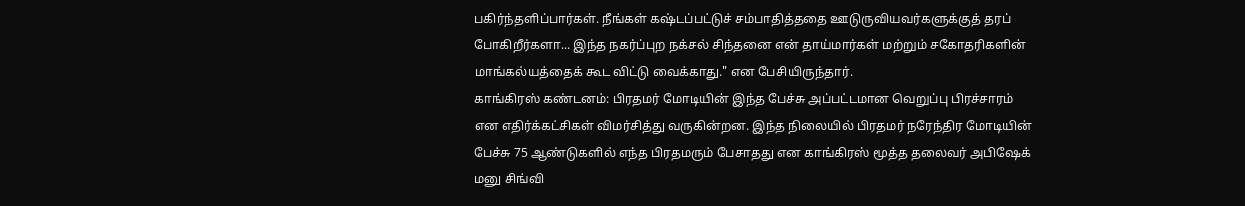பகிர்ந்தளிப்பார்கள். நீங்கள் கஷ்டப்பட்டுச் சம்பாதித்ததை ஊடுருவியவர்களுக்குத் தரப் போகிறீர்களா... இந்த நகர்ப்புற நக்சல் சிந்தனை என் தாய்மார்கள் மற்றும் சகோதரிகளின் மாங்கல்யத்தைக் கூட விட்டு வைக்காது." என பேசியிருந்தார்.
காங்கிரஸ் கண்டனம்: பிரதமர் மோடியின் இந்த பேச்சு அப்பட்டமான வெறுப்பு பிரச்சாரம் என எதிர்க்கட்சிகள் விமர்சித்து வருகின்றன. இந்த நிலையில் பிரதமர் நரேந்திர மோடியின் பேச்சு 75 ஆண்டுகளில் எந்த பிரதமரும் பேசாதது என காங்கிரஸ் மூத்த தலைவர் அபிஷேக் மனு சிங்வி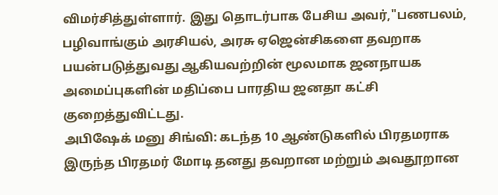விமர்சித்துள்ளார். இது தொடர்பாக பேசிய அவர்,"பணபலம், பழிவாங்கும் அரசியல், அரசு ஏஜென்சிகளை தவறாக பயன்படுத்துவது ஆகியவற்றின் மூலமாக ஜனநாயக அமைப்புகளின் மதிப்பை பாரதிய ஜனதா கட்சி குறைத்துவிட்டது.
அபிஷேக் மனு சிங்வி: கடந்த 10 ஆண்டுகளில் பிரதமராக இருந்த பிரதமர் மோடி தனது தவறான மற்றும் அவதூறான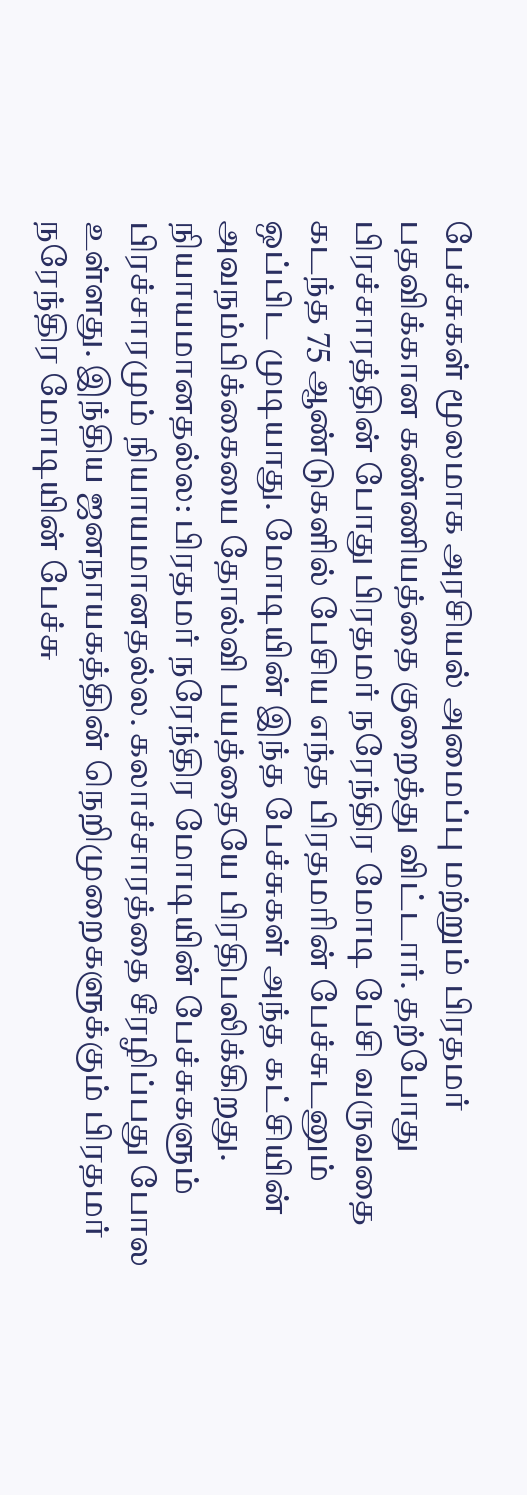பேச்சுகள் மூலமாக அரசியல் அமைப்பு மற்றும் பிரதமர் பதவிக்கான கண்ணியத்தை குறைத்து விட்டார். தற்போது பிரச்சாரத்தின் போது பிரதமர் நரேந்திர மோடி பேசி வருவதை கடந்த 75 ஆண்டுகளில் பேசிய எந்த பிரதமரின் பேச்சுடனும் ஒப்பிட முடியாது. மோடியின் இந்த பேச்சுகள் அந்த கட்சியின் அவநம்பிக்கையை தோல்வி பயத்தையே பிரதிபலிக்கிறது.
நியாயமானதல்ல: பிரதமர் நரேந்திர மோடியின் பேச்சுகளும் பிரச்சாரமும் நியாயமானதல்ல. கலாச்சாரத்தை சீரழிப்பது போல உள்ளது. இந்திய ஜனநாயகத்தின் நெறிமுறைகளுக்கும் பிரதமர் நரேந்திர மோடியின் பேச்சு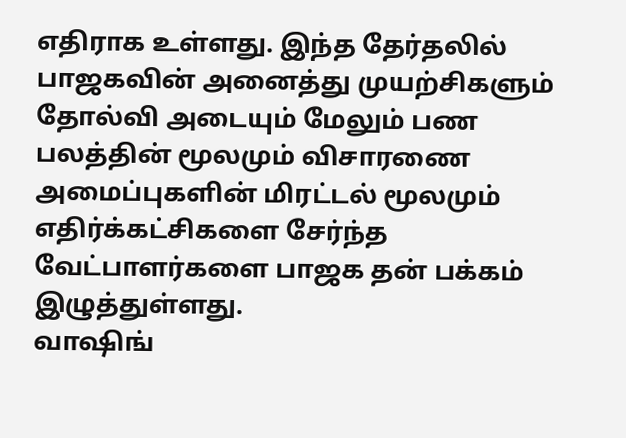எதிராக உள்ளது. இந்த தேர்தலில் பாஜகவின் அனைத்து முயற்சிகளும் தோல்வி அடையும் மேலும் பண பலத்தின் மூலமும் விசாரணை அமைப்புகளின் மிரட்டல் மூலமும் எதிர்க்கட்சிகளை சேர்ந்த வேட்பாளர்களை பாஜக தன் பக்கம் இழுத்துள்ளது.
வாஷிங்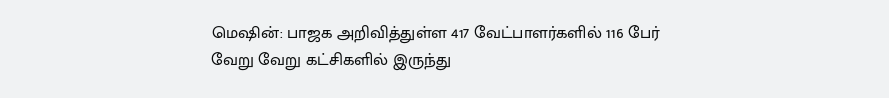மெஷின்: பாஜக அறிவித்துள்ள 417 வேட்பாளர்களில் 116 பேர் வேறு வேறு கட்சிகளில் இருந்து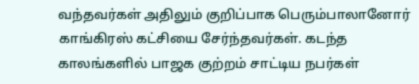வந்தவர்கள் அதிலும் குறிப்பாக பெரும்பாலானோர் காங்கிரஸ் கட்சியை சேர்ந்தவர்கள். கடந்த காலங்களில் பாஜக குற்றம் சாட்டிய நபர்கள்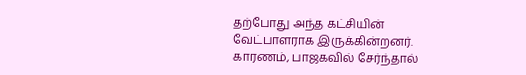தற்போது அந்த கட்சியின் வேட்பாளராக இருக்கின்றனர். காரணம், பாஜகவில் சேர்ந்தால்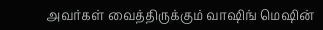அவர்கள் வைத்திருக்கும் வாஷிங் மெஷின்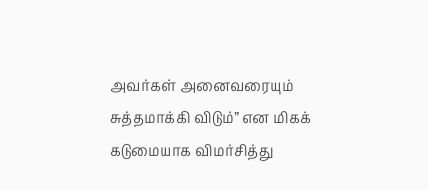அவர்கள் அனைவரையும் சுத்தமாக்கி விடும்” என மிகக் கடுமையாக விமர்சித்து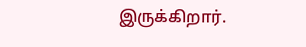இருக்கிறார்.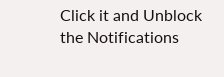Click it and Unblock the Notifications